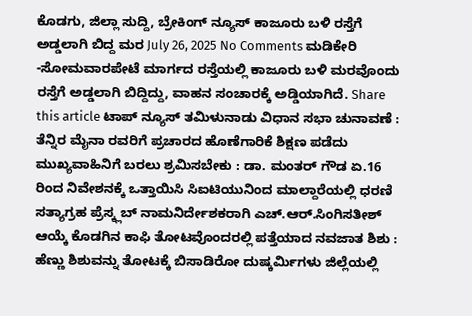ಕೊಡಗು, ಜಿಲ್ಲಾ ಸುದ್ದಿ, ಬ್ರೇಕಿಂಗ್ ನ್ಯೂಸ್ ಕಾಜೂರು ಬಳಿ ರಸ್ತೆಗೆ ಅಡ್ಡಲಾಗಿ ಬಿದ್ದ ಮರ July 26, 2025 No Comments ಮಡಿಕೇರಿ -ಸೋಮವಾರಪೇಟೆ ಮಾರ್ಗದ ರಸ್ತೆಯಲ್ಲಿ ಕಾಜೂರು ಬಳಿ ಮರವೊಂದು ರಸ್ತೆಗೆ ಅಡ್ಡಲಾಗಿ ಬಿದ್ದಿದ್ದು, ವಾಹನ ಸಂಚಾರಕ್ಕೆ ಅಡ್ಡಿಯಾಗಿದೆ. Share this article ಟಾಪ್ ನ್ಯೂಸ್ ತಮಿಳುನಾಡು ವಿಧಾನ ಸಭಾ ಚುನಾವಣೆ : ತೆನ್ನಿರ ಮೈನಾ ರವರಿಗೆ ಪ್ರಚಾರದ ಹೊಣೆಗಾರಿಕೆ ಶಿಕ್ಷಣ ಪಡೆದು ಮುಖ್ಯವಾಹಿನಿಗೆ ಬರಲು ಶ್ರಮಿಸಬೇಕು : ಡಾ. ಮಂತರ್ ಗೌಡ ಏ.16 ರಿಂದ ನಿವೇಶನಕ್ಕೆ ಒತ್ತಾಯಿಸಿ ಸಿಐಟಿಯುನಿಂದ ಮಾಲ್ದಾರೆಯಲ್ಲಿ ಧರಣಿ ಸತ್ಯಾಗ್ರಹ ಪ್ರೆಸ್ಕ್ಲಬ್ ನಾಮನಿರ್ದೇಶಕರಾಗಿ ಎಚ್.ಆರ್.ಸಿಂಗಿಸತೀಶ್ ಆಯ್ಕೆ ಕೊಡಗಿನ ಕಾಫಿ ತೋಟವೊಂದರಲ್ಲಿ ಪತ್ತೆಯಾದ ನವಜಾತ ಶಿಶು : ಹೆಣ್ಣು ಶಿಶುವನ್ನು ತೋಟಕ್ಕೆ ಬಿಸಾಡಿರೋ ದುಷ್ಕರ್ಮಿಗಳು ಜಿಲ್ಲೆಯಲ್ಲಿ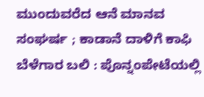ಮುಂದುವರೆದ ಆನೆ ಮಾನವ ಸಂಘರ್ಷ ; ಕಾಡಾನೆ ದಾಳಿಗೆ ಕಾಫಿ ಬೆಳೆಗಾರ ಬಲಿ : ಪೊನ್ನಂಪೇಟೆಯಲ್ಲಿ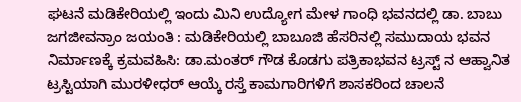ಘಟನೆ ಮಡಿಕೇರಿಯಲ್ಲಿ ಇಂದು ಮಿನಿ ಉದ್ಯೋಗ ಮೇಳ ಗಾಂಧಿ ಭವನದಲ್ಲಿ ಡಾ. ಬಾಬು ಜಗಜೀವನ್ರಾಂ ಜಯಂತಿ : ಮಡಿಕೇರಿಯಲ್ಲಿ ಬಾಬೂಜಿ ಹೆಸರಿನಲ್ಲಿ ಸಮುದಾಯ ಭವನ ನಿರ್ಮಾಣಕ್ಕೆ ಕ್ರಮವಹಿಸಿ: ಡಾ.ಮಂತರ್ ಗೌಡ ಕೊಡಗು ಪತ್ರಿಕಾಭವನ ಟ್ರಸ್ಟ್ ನ ಆಹ್ವಾನಿತ ಟ್ರಸ್ಟಿಯಾಗಿ ಮುರಳೀಧರ್ ಆಯ್ಕೆ ರಸ್ತೆ ಕಾಮಗಾರಿಗಳಿಗೆ ಶಾಸಕರಿಂದ ಚಾಲನೆ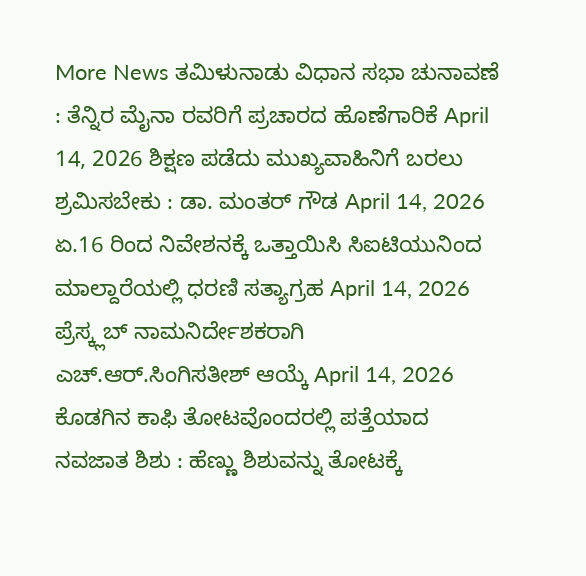More News ತಮಿಳುನಾಡು ವಿಧಾನ ಸಭಾ ಚುನಾವಣೆ : ತೆನ್ನಿರ ಮೈನಾ ರವರಿಗೆ ಪ್ರಚಾರದ ಹೊಣೆಗಾರಿಕೆ April 14, 2026 ಶಿಕ್ಷಣ ಪಡೆದು ಮುಖ್ಯವಾಹಿನಿಗೆ ಬರಲು ಶ್ರಮಿಸಬೇಕು : ಡಾ. ಮಂತರ್ ಗೌಡ April 14, 2026 ಏ.16 ರಿಂದ ನಿವೇಶನಕ್ಕೆ ಒತ್ತಾಯಿಸಿ ಸಿಐಟಿಯುನಿಂದ ಮಾಲ್ದಾರೆಯಲ್ಲಿ ಧರಣಿ ಸತ್ಯಾಗ್ರಹ April 14, 2026 ಪ್ರೆಸ್ಕ್ಲಬ್ ನಾಮನಿರ್ದೇಶಕರಾಗಿ ಎಚ್.ಆರ್.ಸಿಂಗಿಸತೀಶ್ ಆಯ್ಕೆ April 14, 2026 ಕೊಡಗಿನ ಕಾಫಿ ತೋಟವೊಂದರಲ್ಲಿ ಪತ್ತೆಯಾದ ನವಜಾತ ಶಿಶು : ಹೆಣ್ಣು ಶಿಶುವನ್ನು ತೋಟಕ್ಕೆ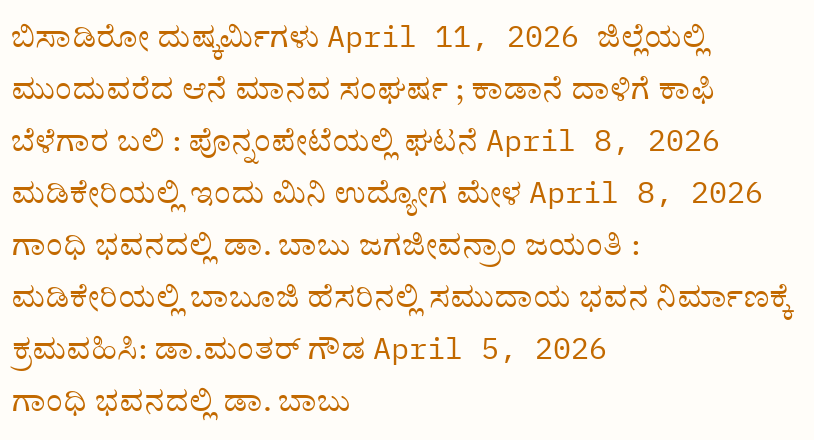ಬಿಸಾಡಿರೋ ದುಷ್ಕರ್ಮಿಗಳು April 11, 2026 ಜಿಲ್ಲೆಯಲ್ಲಿ ಮುಂದುವರೆದ ಆನೆ ಮಾನವ ಸಂಘರ್ಷ ; ಕಾಡಾನೆ ದಾಳಿಗೆ ಕಾಫಿ ಬೆಳೆಗಾರ ಬಲಿ : ಪೊನ್ನಂಪೇಟೆಯಲ್ಲಿ ಘಟನೆ April 8, 2026 ಮಡಿಕೇರಿಯಲ್ಲಿ ಇಂದು ಮಿನಿ ಉದ್ಯೋಗ ಮೇಳ April 8, 2026 ಗಾಂಧಿ ಭವನದಲ್ಲಿ ಡಾ. ಬಾಬು ಜಗಜೀವನ್ರಾಂ ಜಯಂತಿ : ಮಡಿಕೇರಿಯಲ್ಲಿ ಬಾಬೂಜಿ ಹೆಸರಿನಲ್ಲಿ ಸಮುದಾಯ ಭವನ ನಿರ್ಮಾಣಕ್ಕೆ ಕ್ರಮವಹಿಸಿ: ಡಾ.ಮಂತರ್ ಗೌಡ April 5, 2026
ಗಾಂಧಿ ಭವನದಲ್ಲಿ ಡಾ. ಬಾಬು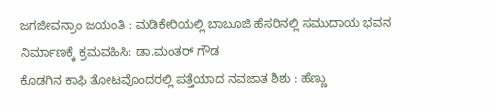ಜಗಜೀವನ್ರಾಂ ಜಯಂತಿ : ಮಡಿಕೇರಿಯಲ್ಲಿ ಬಾಬೂಜಿ ಹೆಸರಿನಲ್ಲಿ ಸಮುದಾಯ ಭವನ ನಿರ್ಮಾಣಕ್ಕೆ ಕ್ರಮವಹಿಸಿ: ಡಾ.ಮಂತರ್ ಗೌಡ
ಕೊಡಗಿನ ಕಾಫಿ ತೋಟವೊಂದರಲ್ಲಿ ಪತ್ತೆಯಾದ ನವಜಾತ ಶಿಶು : ಹೆಣ್ಣು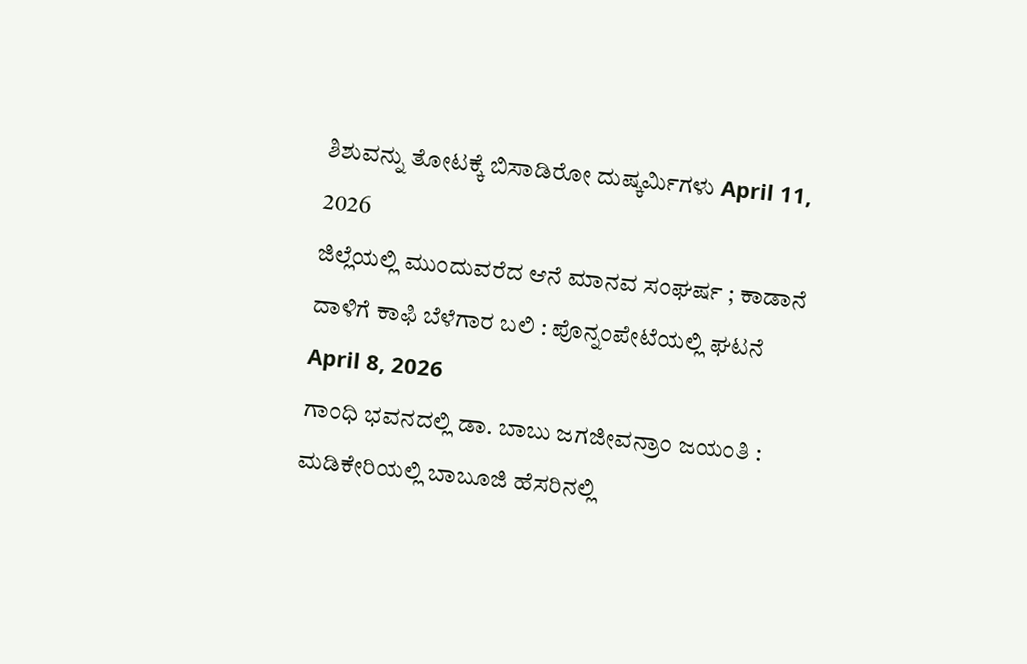ಶಿಶುವನ್ನು ತೋಟಕ್ಕೆ ಬಿಸಾಡಿರೋ ದುಷ್ಕರ್ಮಿಗಳು April 11, 2026
ಜಿಲ್ಲೆಯಲ್ಲಿ ಮುಂದುವರೆದ ಆನೆ ಮಾನವ ಸಂಘರ್ಷ ; ಕಾಡಾನೆ ದಾಳಿಗೆ ಕಾಫಿ ಬೆಳೆಗಾರ ಬಲಿ : ಪೊನ್ನಂಪೇಟೆಯಲ್ಲಿ ಘಟನೆ April 8, 2026
ಗಾಂಧಿ ಭವನದಲ್ಲಿ ಡಾ. ಬಾಬು ಜಗಜೀವನ್ರಾಂ ಜಯಂತಿ : ಮಡಿಕೇರಿಯಲ್ಲಿ ಬಾಬೂಜಿ ಹೆಸರಿನಲ್ಲಿ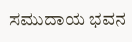ಸಮುದಾಯ ಭವನ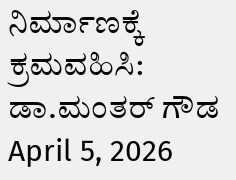ನಿರ್ಮಾಣಕ್ಕೆ ಕ್ರಮವಹಿಸಿ: ಡಾ.ಮಂತರ್ ಗೌಡ April 5, 2026